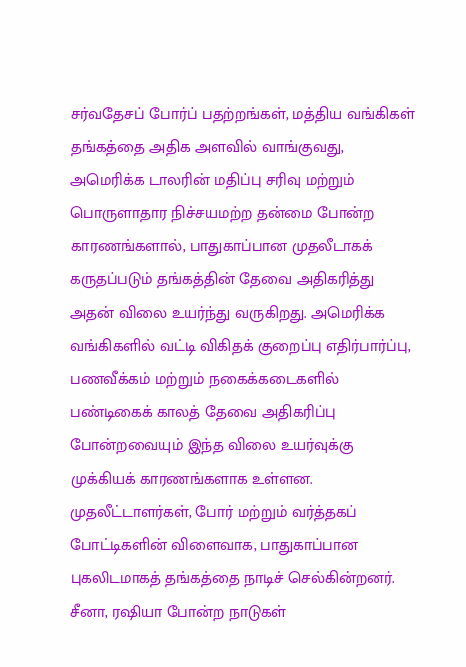சர்வதேசப் போர்ப் பதற்றங்கள், மத்திய வங்கிகள் தங்கத்தை அதிக அளவில் வாங்குவது, அமெரிக்க டாலரின் மதிப்பு சரிவு மற்றும் பொருளாதார நிச்சயமற்ற தன்மை போன்ற காரணங்களால், பாதுகாப்பான முதலீடாகக் கருதப்படும் தங்கத்தின் தேவை அதிகரித்து அதன் விலை உயர்ந்து வருகிறது. அமெரிக்க வங்கிகளில் வட்டி விகிதக் குறைப்பு எதிர்பார்ப்பு, பணவீக்கம் மற்றும் நகைக்கடைகளில் பண்டிகைக் காலத் தேவை அதிகரிப்பு போன்றவையும் இந்த விலை உயர்வுக்கு முக்கியக் காரணங்களாக உள்ளன.
முதலீட்டாளர்கள், போர் மற்றும் வர்த்தகப் போட்டிகளின் விளைவாக, பாதுகாப்பான புகலிடமாகத் தங்கத்தை நாடிச் செல்கின்றனர். சீனா, ரஷியா போன்ற நாடுகள்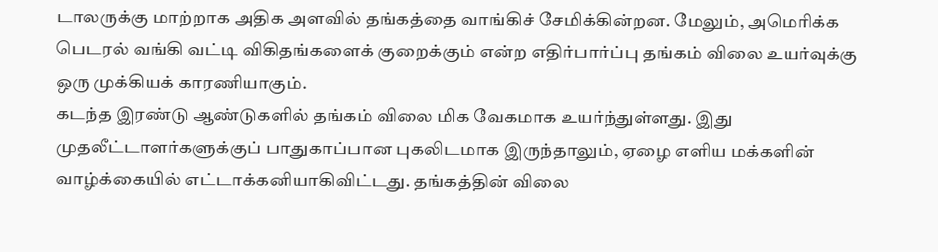டாலருக்கு மாற்றாக அதிக அளவில் தங்கத்தை வாங்கிச் சேமிக்கின்றன. மேலும், அமெரிக்க பெடரல் வங்கி வட்டி விகிதங்களைக் குறைக்கும் என்ற எதிர்பார்ப்பு தங்கம் விலை உயர்வுக்கு ஒரு முக்கியக் காரணியாகும்.
கடந்த இரண்டு ஆண்டுகளில் தங்கம் விலை மிக வேகமாக உயர்ந்துள்ளது. இது முதலீட்டாளர்களுக்குப் பாதுகாப்பான புகலிடமாக இருந்தாலும், ஏழை எளிய மக்களின் வாழ்க்கையில் எட்டாக்கனியாகிவிட்டது. தங்கத்தின் விலை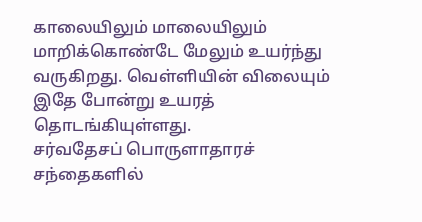காலையிலும் மாலையிலும் மாறிக்கொண்டே மேலும் உயர்ந்து வருகிறது. வெள்ளியின் விலையும் இதே போன்று உயரத் தொடங்கியுள்ளது.
சர்வதேசப் பொருளாதாரச் சந்தைகளில்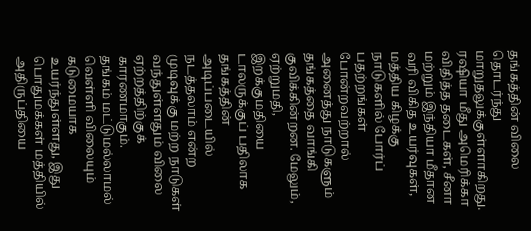தங்கத்தின் விலை தொடர்ந்து மாறுதலுக்குள்ளாகிறது. ரஷியா மீது அமெரிக்கா விதித்த தடைகள், சீனா மற்றும் இந்தியா மீதான வரி விகித உயர்வுகள், மத்திய கிழக்கு நாடுகளில் போர்ப் பதற்றங்கள் போன்றவற்றால் அனைத்து நாடுகளும் தங்கத்தை வாங்கி குவிக்கின்றன. மேலும், ஏற்றுமதி, இறக்குமதியை டாலருக்குப் பதிலாக தங்கத்தின் அடிப்படையில் நடத்தலாம் என்ற முடிவுக்கு மற்ற நாடுகள் வந்துள்ளதும் விலை ஏற்றத்திற்குக் காரணமாகும்.
தங்கம் மட்டுமல்லாமல் வெள்ளி விலையும் கடுமையாக உயர்ந்துள்ளது, இது பொதுமக்கள் மத்தியில் அதிருப்தியை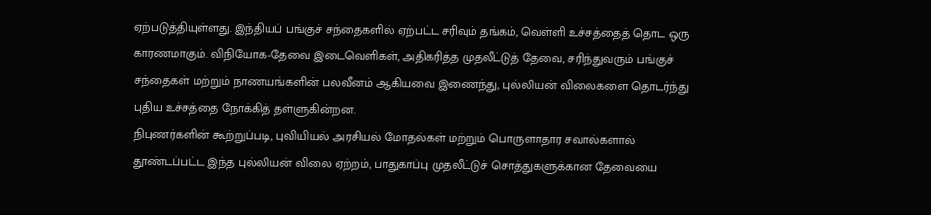ஏற்படுத்தியுள்ளது. இந்தியப் பங்குச் சந்தைகளில் ஏற்பட்ட சரிவும் தங்கம், வெள்ளி உச்சத்தைத் தொட ஒரு காரணமாகும். விநியோக-தேவை இடைவெளிகள், அதிகரித்த முதலீட்டுத் தேவை, சரிந்துவரும் பங்குச் சந்தைகள் மற்றும் நாணயங்களின் பலவீனம் ஆகியவை இணைந்து, புல்லியன் விலைகளை தொடர்ந்து புதிய உச்சத்தை நோக்கித் தள்ளுகின்றன.
நிபுணர்களின் கூற்றுப்படி, புவியியல் அரசியல் மோதல்கள் மற்றும் பொருளாதார சவால்களால் தூண்டப்பட்ட இந்த புல்லியன் விலை ஏற்றம், பாதுகாப்பு முதலீட்டுச் சொத்துகளுக்கான தேவையை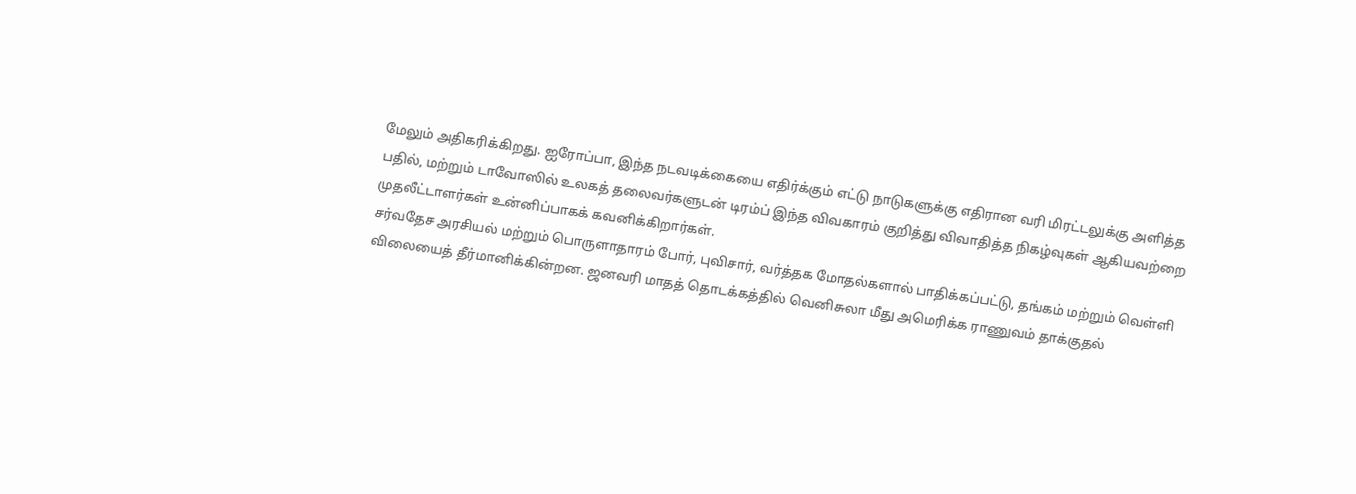மேலும் அதிகரிக்கிறது. ஐரோப்பா, இந்த நடவடிக்கையை எதிர்க்கும் எட்டு நாடுகளுக்கு எதிரான வரி மிரட்டலுக்கு அளித்த பதில், மற்றும் டாவோஸில் உலகத் தலைவர்களுடன் டிரம்ப் இந்த விவகாரம் குறித்து விவாதித்த நிகழ்வுகள் ஆகியவற்றை முதலீட்டாளர்கள் உன்னிப்பாகக் கவனிக்கிறார்கள்.
சர்வதேச அரசியல் மற்றும் பொருளாதாரம் போர், புவிசார், வர்த்தக மோதல்களால் பாதிக்கப்பட்டு, தங்கம் மற்றும் வெள்ளி விலையைத் தீர்மானிக்கின்றன. ஜனவரி மாதத் தொடக்கத்தில் வெனிசுலா மீது அமெரிக்க ராணுவம் தாக்குதல்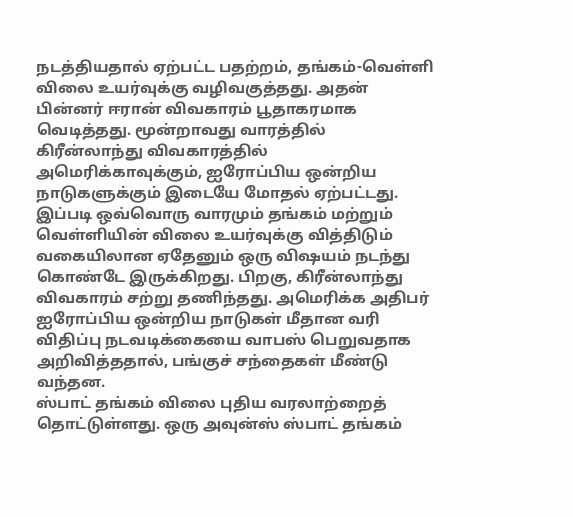நடத்தியதால் ஏற்பட்ட பதற்றம், தங்கம்-வெள்ளி விலை உயர்வுக்கு வழிவகுத்தது. அதன் பின்னர் ஈரான் விவகாரம் பூதாகரமாக வெடித்தது. மூன்றாவது வாரத்தில் கிரீன்லாந்து விவகாரத்தில் அமெரிக்காவுக்கும், ஐரோப்பிய ஒன்றிய நாடுகளுக்கும் இடையே மோதல் ஏற்பட்டது. இப்படி ஒவ்வொரு வாரமும் தங்கம் மற்றும் வெள்ளியின் விலை உயர்வுக்கு வித்திடும் வகையிலான ஏதேனும் ஒரு விஷயம் நடந்து கொண்டே இருக்கிறது. பிறகு, கிரீன்லாந்து விவகாரம் சற்று தணிந்தது. அமெரிக்க அதிபர் ஐரோப்பிய ஒன்றிய நாடுகள் மீதான வரி விதிப்பு நடவடிக்கையை வாபஸ் பெறுவதாக அறிவித்ததால், பங்குச் சந்தைகள் மீண்டு வந்தன.
ஸ்பாட் தங்கம் விலை புதிய வரலாற்றைத் தொட்டுள்ளது. ஒரு அவுன்ஸ் ஸ்பாட் தங்கம்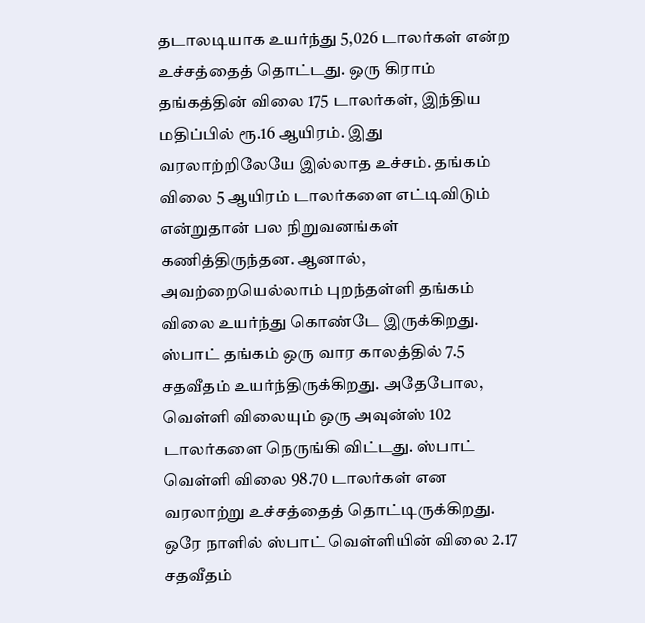தடாலடியாக உயர்ந்து 5,026 டாலர்கள் என்ற உச்சத்தைத் தொட்டது. ஒரு கிராம் தங்கத்தின் விலை 175 டாலர்கள், இந்திய மதிப்பில் ரூ.16 ஆயிரம். இது வரலாற்றிலேயே இல்லாத உச்சம். தங்கம் விலை 5 ஆயிரம் டாலர்களை எட்டிவிடும் என்றுதான் பல நிறுவனங்கள் கணித்திருந்தன. ஆனால், அவற்றையெல்லாம் புறந்தள்ளி தங்கம் விலை உயர்ந்து கொண்டே இருக்கிறது. ஸ்பாட் தங்கம் ஒரு வார காலத்தில் 7.5 சதவீதம் உயர்ந்திருக்கிறது. அதேபோல, வெள்ளி விலையும் ஒரு அவுன்ஸ் 102 டாலர்களை நெருங்கி விட்டது. ஸ்பாட் வெள்ளி விலை 98.70 டாலர்கள் என வரலாற்று உச்சத்தைத் தொட்டிருக்கிறது. ஒரே நாளில் ஸ்பாட் வெள்ளியின் விலை 2.17 சதவீதம்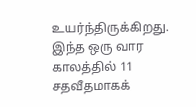உயர்ந்திருக்கிறது. இந்த ஒரு வார காலத்தில் 11 சதவீதமாகக்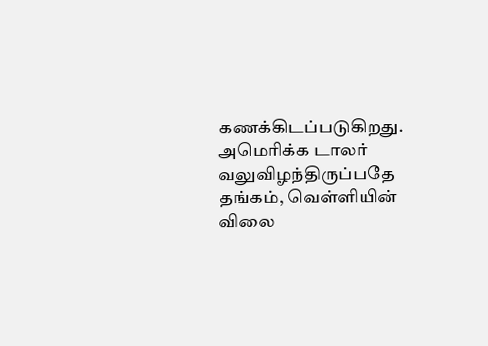கணக்கிடப்படுகிறது. அமெரிக்க டாலர் வலுவிழந்திருப்பதே தங்கம், வெள்ளியின் விலை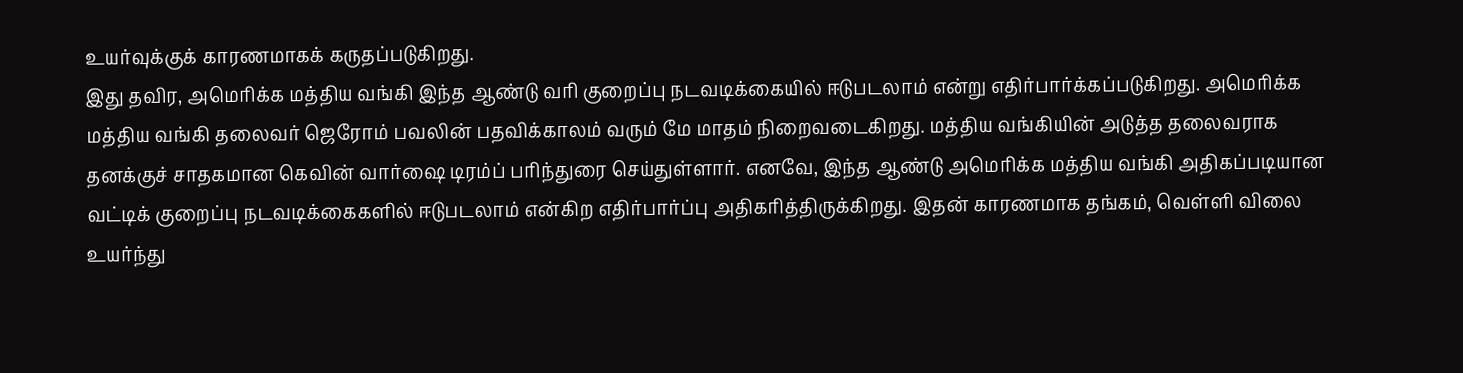உயர்வுக்குக் காரணமாகக் கருதப்படுகிறது.
இது தவிர, அமெரிக்க மத்திய வங்கி இந்த ஆண்டு வரி குறைப்பு நடவடிக்கையில் ஈடுபடலாம் என்று எதிர்பார்க்கப்படுகிறது. அமெரிக்க மத்திய வங்கி தலைவர் ஜெரோம் பவலின் பதவிக்காலம் வரும் மே மாதம் நிறைவடைகிறது. மத்திய வங்கியின் அடுத்த தலைவராக தனக்குச் சாதகமான கெவின் வார்ஷை டிரம்ப் பரிந்துரை செய்துள்ளார். எனவே, இந்த ஆண்டு அமெரிக்க மத்திய வங்கி அதிகப்படியான வட்டிக் குறைப்பு நடவடிக்கைகளில் ஈடுபடலாம் என்கிற எதிர்பார்ப்பு அதிகரித்திருக்கிறது. இதன் காரணமாக தங்கம், வெள்ளி விலை உயர்ந்து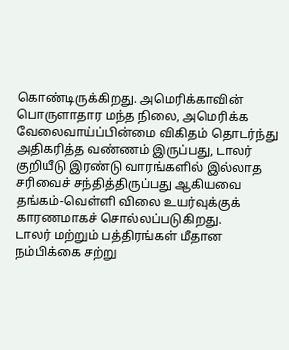கொண்டிருக்கிறது. அமெரிக்காவின் பொருளாதார மந்த நிலை, அமெரிக்க வேலைவாய்ப்பின்மை விகிதம் தொடர்ந்து அதிகரித்த வண்ணம் இருப்பது, டாலர் குறியீடு இரண்டு வாரங்களில் இல்லாத சரிவைச் சந்தித்திருப்பது ஆகியவை தங்கம்-வெள்ளி விலை உயர்வுக்குக் காரணமாகச் சொல்லப்படுகிறது.
டாலர் மற்றும் பத்திரங்கள் மீதான நம்பிக்கை சற்று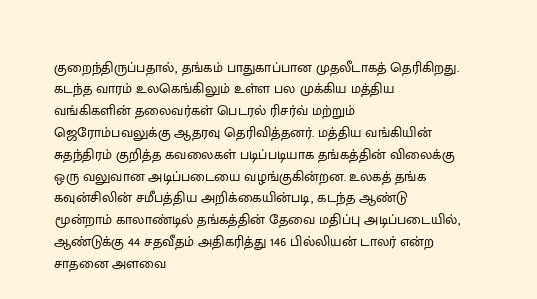குறைந்திருப்பதால், தங்கம் பாதுகாப்பான முதலீடாகத் தெரிகிறது. கடந்த வாரம் உலகெங்கிலும் உள்ள பல முக்கிய மத்திய வங்கிகளின் தலைவர்கள் பெடரல் ரிசர்வ் மற்றும் ஜெரோம்பவலுக்கு ஆதரவு தெரிவித்தனர். மத்திய வங்கியின் சுதந்திரம் குறித்த கவலைகள் படிப்படியாக தங்கத்தின் விலைக்கு ஒரு வலுவான அடிப்படையை வழங்குகின்றன. உலகத் தங்க கவுன்சிலின் சமீபத்திய அறிக்கையின்படி, கடந்த ஆண்டு மூன்றாம் காலாண்டில் தங்கத்தின் தேவை மதிப்பு அடிப்படையில், ஆண்டுக்கு 44 சதவீதம் அதிகரித்து 146 பில்லியன் டாலர் என்ற சாதனை அளவை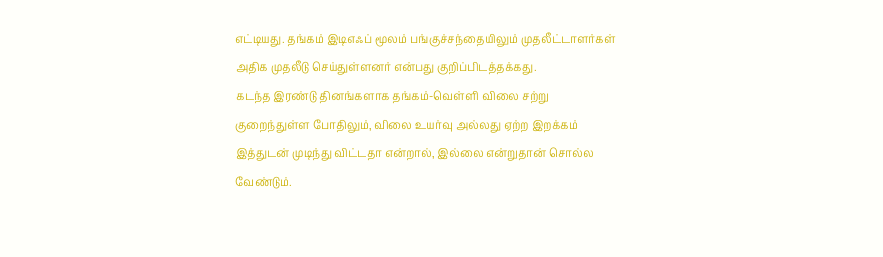எட்டியது. தங்கம் இடிஎஃப் மூலம் பங்குச்சந்தையிலும் முதலீட்டாளர்கள் அதிக முதலீடு செய்துள்ளனர் என்பது குறிப்பிடத்தக்கது.
கடந்த இரண்டு தினங்களாக தங்கம்-வெள்ளி விலை சற்று குறைந்துள்ள போதிலும், விலை உயர்வு அல்லது ஏற்ற இறக்கம் இத்துடன் முடிந்து விட்டதா என்றால், இல்லை என்றுதான் சொல்ல வேண்டும்.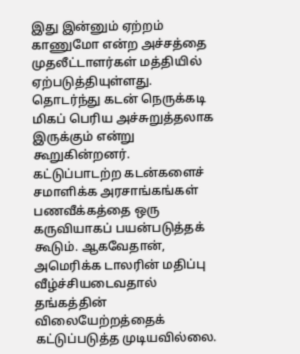இது இன்னும் ஏற்றம் காணுமோ என்ற அச்சத்தை முதலீட்டாளர்கள் மத்தியில் ஏற்படுத்தியுள்ளது. தொடர்ந்து கடன் நெருக்கடி மிகப் பெரிய அச்சுறுத்தலாக இருக்கும் என்று கூறுகின்றனர். கட்டுப்பாடற்ற கடன்களைச் சமாளிக்க அரசாங்கங்கள் பணவீக்கத்தை ஒரு கருவியாகப் பயன்படுத்தக் கூடும். ஆகவேதான், அமெரிக்க டாலரின் மதிப்பு வீழ்ச்சியடைவதால் தங்கத்தின் விலையேற்றத்தைக் கட்டுப்படுத்த முடியவில்லை.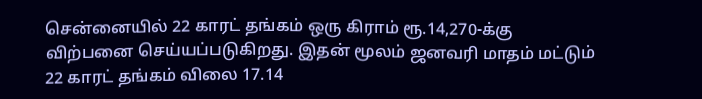சென்னையில் 22 காரட் தங்கம் ஒரு கிராம் ரூ.14,270-க்கு விற்பனை செய்யப்படுகிறது. இதன் மூலம் ஜனவரி மாதம் மட்டும் 22 காரட் தங்கம் விலை 17.14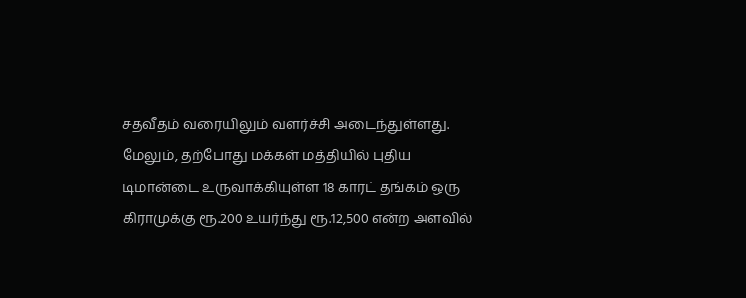சதவீதம் வரையிலும் வளர்ச்சி அடைந்துள்ளது. மேலும், தற்போது மக்கள் மத்தியில் புதிய டிமான்டை உருவாக்கியுள்ள 18 காரட் தங்கம் ஒரு கிராமுக்கு ரூ.200 உயர்ந்து ரூ.12,500 என்ற அளவில்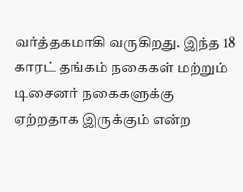வர்த்தகமாகி வருகிறது. இந்த 18 காரட் தங்கம் நகைகள் மற்றும் டிசைனர் நகைகளுக்கு ஏற்றதாக இருக்கும் என்ற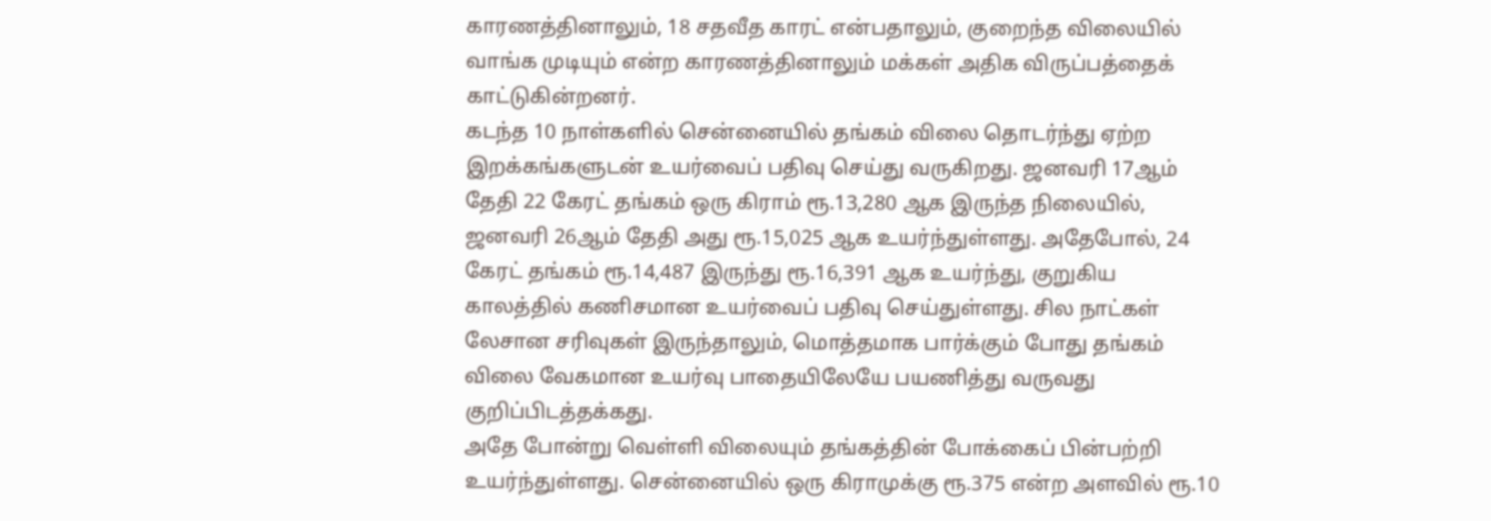காரணத்தினாலும், 18 சதவீத காரட் என்பதாலும், குறைந்த விலையில் வாங்க முடியும் என்ற காரணத்தினாலும் மக்கள் அதிக விருப்பத்தைக் காட்டுகின்றனர்.
கடந்த 10 நாள்களில் சென்னையில் தங்கம் விலை தொடர்ந்து ஏற்ற இறக்கங்களுடன் உயர்வைப் பதிவு செய்து வருகிறது. ஜனவரி 17ஆம் தேதி 22 கேரட் தங்கம் ஒரு கிராம் ரூ.13,280 ஆக இருந்த நிலையில், ஜனவரி 26ஆம் தேதி அது ரூ.15,025 ஆக உயர்ந்துள்ளது. அதேபோல், 24 கேரட் தங்கம் ரூ.14,487 இருந்து ரூ.16,391 ஆக உயர்ந்து, குறுகிய காலத்தில் கணிசமான உயர்வைப் பதிவு செய்துள்ளது. சில நாட்கள் லேசான சரிவுகள் இருந்தாலும், மொத்தமாக பார்க்கும் போது தங்கம் விலை வேகமான உயர்வு பாதையிலேயே பயணித்து வருவது குறிப்பிடத்தக்கது.
அதே போன்று வெள்ளி விலையும் தங்கத்தின் போக்கைப் பின்பற்றி உயர்ந்துள்ளது. சென்னையில் ஒரு கிராமுக்கு ரூ.375 என்ற அளவில் ரூ.10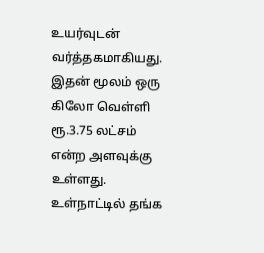உயர்வுடன் வர்த்தகமாகியது. இதன் மூலம் ஒரு கிலோ வெள்ளி ரூ.3.75 லட்சம் என்ற அளவுக்கு உள்ளது. உள்நாட்டில் தங்க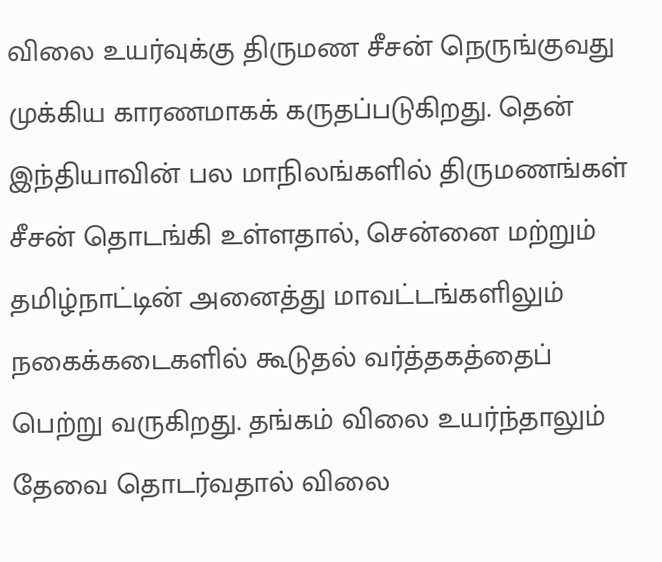விலை உயர்வுக்கு திருமண சீசன் நெருங்குவது முக்கிய காரணமாகக் கருதப்படுகிறது. தென் இந்தியாவின் பல மாநிலங்களில் திருமணங்கள் சீசன் தொடங்கி உள்ளதால், சென்னை மற்றும் தமிழ்நாட்டின் அனைத்து மாவட்டங்களிலும் நகைக்கடைகளில் கூடுதல் வர்த்தகத்தைப் பெற்று வருகிறது. தங்கம் விலை உயர்ந்தாலும் தேவை தொடர்வதால் விலை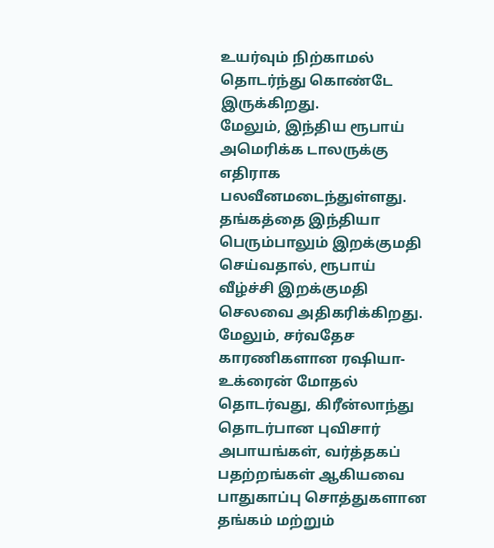உயர்வும் நிற்காமல் தொடர்ந்து கொண்டே இருக்கிறது.
மேலும், இந்திய ரூபாய் அமெரிக்க டாலருக்கு எதிராக பலவீனமடைந்துள்ளது. தங்கத்தை இந்தியா பெரும்பாலும் இறக்குமதி செய்வதால், ரூபாய் வீழ்ச்சி இறக்குமதி செலவை அதிகரிக்கிறது. மேலும், சர்வதேச காரணிகளான ரஷியா-உக்ரைன் மோதல் தொடர்வது, கிரீன்லாந்து தொடர்பான புவிசார் அபாயங்கள், வர்த்தகப் பதற்றங்கள் ஆகியவை பாதுகாப்பு சொத்துகளான தங்கம் மற்றும்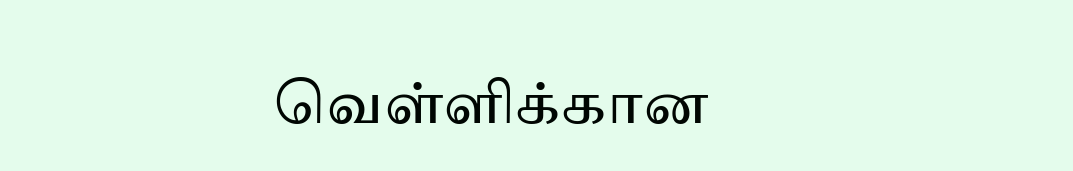வெள்ளிக்கான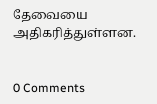தேவையை அதிகரித்துள்ளன.


0 Comments